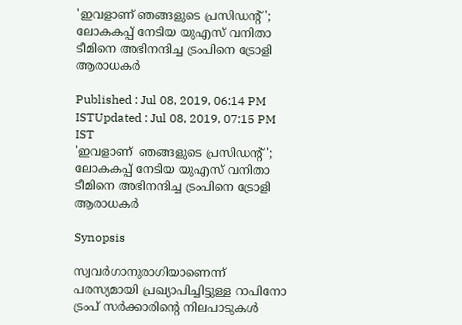'ഇവളാണ് ഞങ്ങളുടെ പ്രസിഡന്റ്'; ലോകകപ്പ് നേടിയ യുഎസ് വനിതാ ടീമിനെ അഭിനന്ദിച്ച ട്രംപിനെ ട്രോളി ആരാധകര്‍

Published : Jul 08, 2019, 06:14 PM ISTUpdated : Jul 08, 2019, 07:15 PM IST
'ഇവളാണ്  ഞങ്ങളുടെ പ്രസിഡന്റ്'; ലോകകപ്പ് നേടിയ യുഎസ് വനിതാ ടീമിനെ അഭിനന്ദിച്ച ട്രംപിനെ ട്രോളി ആരാധകര്‍

Synopsis

സ്വവര്‍ഗാനുരാഗിയാണെന്ന് പരസ്യമായി പ്രഖ്യാപിച്ചിട്ടുള്ള റാപിനോ  ട്രംപ് സർക്കാരിന്റെ നിലപാടുകൾ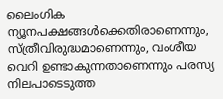ലൈംഗിക ന്യൂനപക്ഷങ്ങൾക്കെതിരാണെന്നും, സ്ത്രീവിരുദ്ധമാണെന്നും, വംശീയ വെറി ഉണ്ടാകുന്നതാണെന്നും പരസ്യ നിലപാടെടുത്ത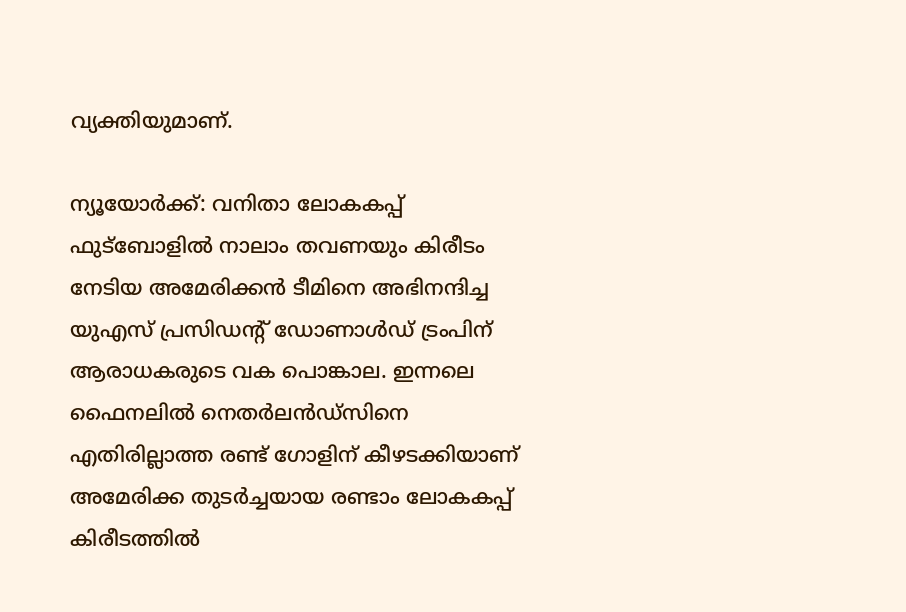വ്യക്തിയുമാണ്.

ന്യൂയോര്‍ക്ക്: വനിതാ ലോകകപ്പ് ഫുട്ബോളില്‍ നാലാം തവണയും കിരീടം നേടിയ അമേരിക്കന്‍ ടീമിനെ അഭിനന്ദിച്ച യുഎസ് പ്രസിഡന്റ് ഡോണാള്‍ഡ് ട്രംപിന് ആരാധകരുടെ വക പൊങ്കാല. ഇന്നലെ ഫൈനലില്‍ നെതര്‍ലന്‍ഡ്സിനെ എതിരില്ലാത്ത രണ്ട് ഗോളിന് കീഴടക്കിയാണ് അമേരിക്ക തുടര്‍ച്ചയായ രണ്ടാം ലോകകപ്പ് കിരീടത്തില്‍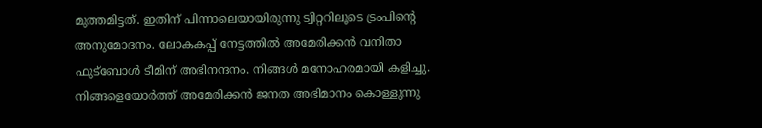മുത്തമിട്ടത്. ഇതിന് പിന്നാലെയായിരുന്നു ട്വിറ്ററിലൂടെ ട്രംപിന്റെ അനുമോദനം. ലോകകപ്പ് നേട്ടത്തില്‍ അമേരിക്കന്‍ വനിതാ ഫുട്ബോള്‍ ടീമിന് അഭിനന്ദനം. നിങ്ങള്‍ മനോഹരമായി കളിച്ചു. നിങ്ങളെയോര്‍ത്ത് അമേരിക്കന്‍ ജനത അഭിമാനം കൊള്ളുന്നു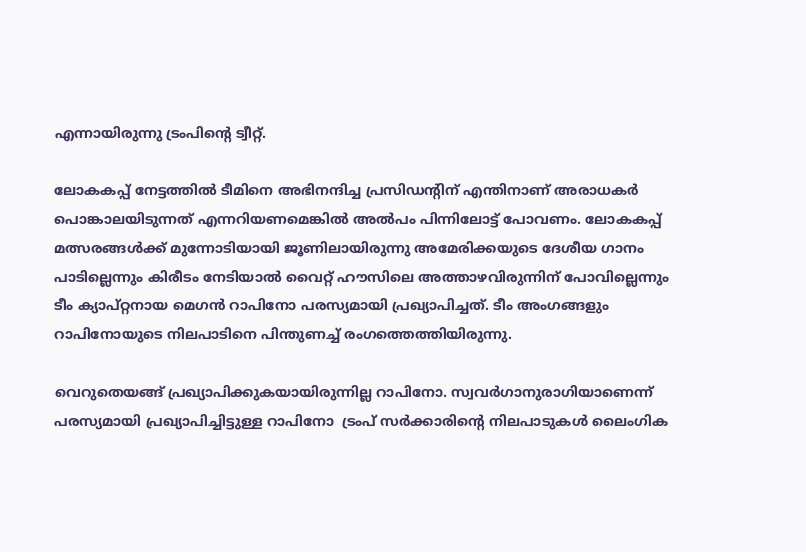എന്നായിരുന്നു ട്രംപിന്റെ ട്വീറ്റ്.

ലോകകപ്പ് നേട്ടത്തില്‍ ടീമിനെ അഭിനന്ദിച്ച പ്രസിഡന്റിന് എന്തിനാണ് അരാധകര്‍ പൊങ്കാലയിടുന്നത് എന്നറിയണമെങ്കില്‍ അല്‍പം പിന്നിലോട്ട് പോവണം. ലോകകപ്പ് മത്സരങ്ങള്‍ക്ക് മുന്നോടിയായി ജൂണിലായിരുന്നു അമേരിക്കയുടെ ദേശീയ ഗാനം പാടില്ലെന്നും കിരീടം നേടിയാല്‍ വൈറ്റ് ഹൗസിലെ അത്താഴവിരുന്നിന് പോവില്ലെന്നും ടീം ക്യാപ്റ്റനായ മെഗന്‍ റാപിനോ പരസ്യമായി പ്രഖ്യാപിച്ചത്. ടീം അംഗങ്ങളും റാപിനോയുടെ നിലപാടിനെ പിന്തുണച്ച് രംഗത്തെത്തിയിരുന്നു.

വെറുതെയങ്ങ് പ്രഖ്യാപിക്കുകയായിരുന്നില്ല റാപിനോ. സ്വവര്‍ഗാനുരാഗിയാണെന്ന് പരസ്യമായി പ്രഖ്യാപിച്ചിട്ടുള്ള റാപിനോ  ട്രംപ് സർക്കാരിന്റെ നിലപാടുകൾ ലൈംഗിക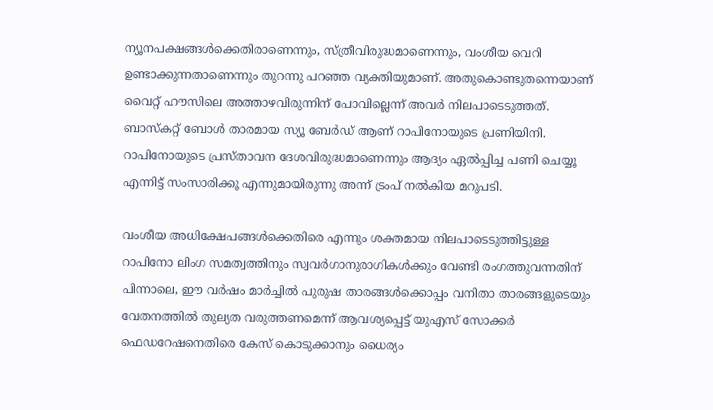ന്യൂനപക്ഷങ്ങൾക്കെതിരാണെന്നും, സ്ത്രീവിരുദ്ധമാണെന്നും, വംശീയ വെറി ഉണ്ടാക്കുന്നതാണെന്നും തുറന്നു പറഞ്ഞ വ്യക്തിയുമാണ്. അതുകൊണ്ടുതന്നെയാണ് വൈറ്റ് ഹൗസിലെ അത്താഴവിരുന്നിന് പോവില്ലെന്ന് അവര്‍ നിലപാടെടുത്തത്. ബാസ്കറ്റ് ബോള്‍ താരമായ സ്യൂ ബേര്‍ഡ് ആണ് റാപിനോയുടെ പ്രണിയിനി. റാപിനോയുടെ പ്രസ്താവന ദേശവിരുദ്ധമാണെന്നും ആദ്യം ഏല്‍പ്പിച്ച പണി ചെയ്യൂ എന്നിട്ട് സംസാരിക്കൂ എന്നുമായിരുന്നു അന്ന് ട്രംപ് നല്‍കിയ മറുപടി.

വംശീയ അധിക്ഷേപങ്ങള്‍ക്കെതിരെ എന്നും ശക്തമായ നിലപാടെടുത്തിട്ടുള്ള റാപിനോ ലിംഗ സമത്വത്തിനും സ്വവര്‍ഗാനുരാഗികള്‍ക്കും വേണ്ടി രംഗത്തുവന്നതിന് പിന്നാലെ, ഈ വർഷം മാർച്ചിൽ പുരുഷ താരങ്ങള്‍ക്കൊപ്പം വനിതാ താരങ്ങളുടെയും  വേതനത്തില്‍ തുല്യത വരുത്തണമെന്ന് ആവശ്യപ്പെട്ട് യുഎസ് സോക്കർ ഫെഡറേഷനെതിരെ കേസ് കൊടുക്കാനും ധൈര്യം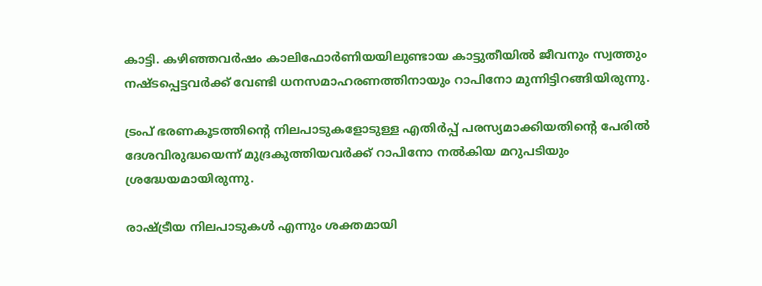കാട്ടി. കഴിഞ്ഞവര്‍ഷം കാലിഫോര്‍ണിയയിലുണ്ടായ കാട്ടുതീയില്‍ ജീവനും സ്വത്തും നഷ്ടപ്പെട്ടവര്‍ക്ക് വേണ്ടി ധനസമാഹരണത്തിനായും റാപിനോ മുന്നിട്ടിറങ്ങിയിരുന്നു.

ട്രംപ് ഭരണകൂടത്തിന്റെ നിലപാടുകളോടുള്ള എതിര്‍പ്പ് പരസ്യമാക്കിയതിന്റെ പേരില്‍ ദേശവിരുദ്ധയെന്ന് മുദ്രകുത്തിയവര്‍ക്ക് റാപിനോ നല്‍കിയ മറുപടിയും ശ്രദ്ധേയമായിരുന്നു.

രാഷ്ട്രീയ നിലപാടുകള്‍ എന്നും ശക്തമായി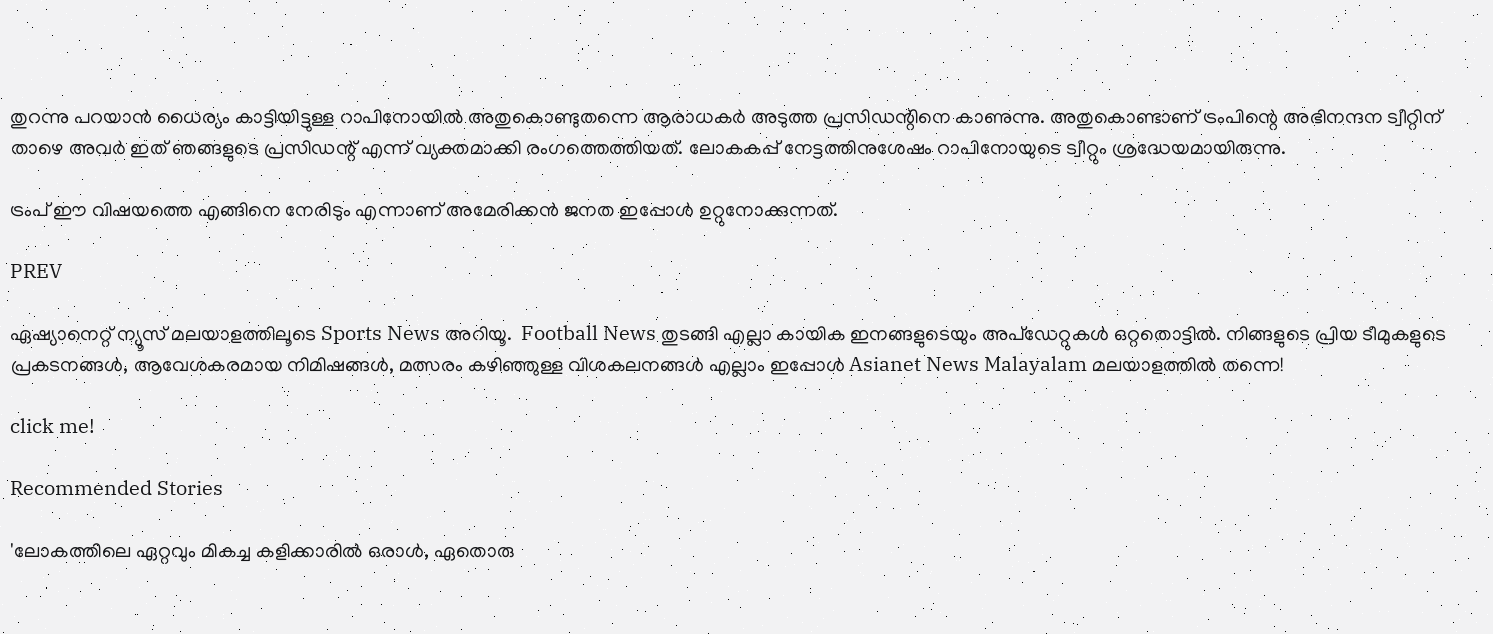തുറന്നു പറയാന്‍ ധൈര്യം കാട്ടിയിട്ടുള്ള റാപിനോയില്‍ അതുകൊണ്ടുതന്നെ ആരാധകര്‍ അടുത്ത പ്രസിഡന്റിനെ കാണുന്നു. അതുകൊണ്ടാണ് ട്രംപിന്റെ അഭിനന്ദന ട്വീറ്റിന് താഴെ അവര്‍ ഇത് ഞങ്ങളുടെ പ്രസിഡന്റ് എന്ന് വ്യക്തമാക്കി രംഗത്തെത്തിയത്. ലോകകപ്പ് നേട്ടത്തിനുശേഷം റാപിനോയുടെ ട്വീറ്റും ശ്രദ്ധേയമായിരുന്നു.

ട്രംപ് ഈ വിഷയത്തെ എങ്ങിനെ നേരിടും എന്നാണ് അമേരിക്കന്‍ ജനത ഇപ്പോള്‍ ഉറ്റുനോക്കുന്നത്.

PREV

ഏഷ്യാനെറ്റ് ന്യൂസ് മലയാളത്തിലൂടെ Sports News അറിയൂ.  Football News തുടങ്ങി എല്ലാ കായിക ഇനങ്ങളുടെയും അപ്‌ഡേറ്റുകൾ ഒറ്റതൊട്ടിൽ. നിങ്ങളുടെ പ്രിയ ടീമുകളുടെ പ്രകടനങ്ങൾ, ആവേശകരമായ നിമിഷങ്ങൾ, മത്സരം കഴിഞ്ഞുള്ള വിശകലനങ്ങൾ എല്ലാം ഇപ്പോൾ Asianet News Malayalam മലയാളത്തിൽ തന്നെ!

click me!

Recommended Stories

'ലോകത്തിലെ ഏറ്റവും മികച്ച കളിക്കാരിൽ ഒരാൾ, ഏതൊരു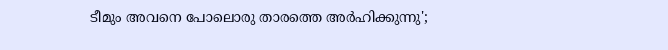ടീമും അവനെ പോലൊരു താരത്തെ അർഹിക്കുന്നു';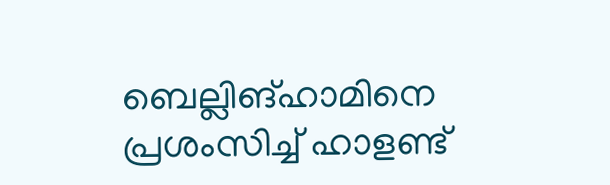ബെല്ലിങ്‌ഹാമിനെ പ്രശംസിച്ച് ഹാളണ്ട്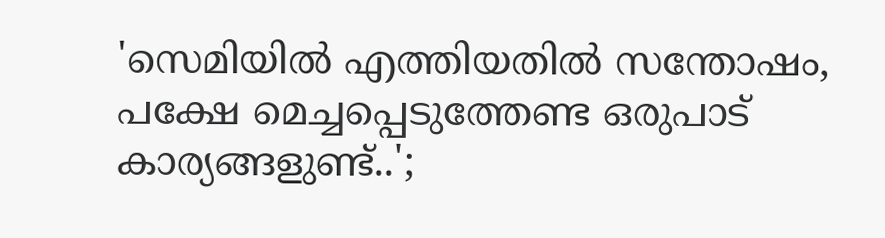'സെമിയിൽ എത്തിയതിൽ സന്തോഷം, പക്ഷേ മെച്ചപ്പെടുത്തേണ്ട ഒരുപാട് കാര്യങ്ങളുണ്ട്..';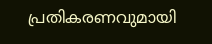പ്രതികരണവുമായി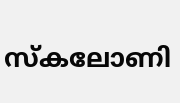സ്കലോണി